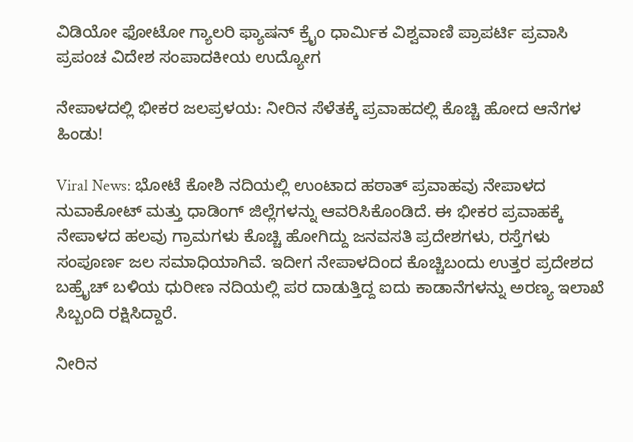ವಿಡಿಯೋ ಫೋಟೋ ಗ್ಯಾಲರಿ ಫ್ಯಾಷನ್ ಕ್ರೈಂ ಧಾರ್ಮಿಕ ವಿಶ್ವವಾಣಿ ಪ್ರಾಪರ್ಟಿ ಪ್ರವಾಸಿ ಪ್ರಪಂಚ ವಿದೇಶ ಸಂಪಾದಕೀಯ ಉದ್ಯೋಗ

ನೇಪಾಳದಲ್ಲಿ ಭೀಕರ ಜಲಪ್ರಳಯ: ನೀರಿನ ಸೆಳೆತಕ್ಕೆ ಪ್ರವಾಹದಲ್ಲಿ ಕೊಚ್ಚಿ ಹೋದ ಆನೆಗಳ ಹಿಂಡು!

Viral News: ಭೋಟೆ ಕೋಶಿ ನದಿಯಲ್ಲಿ ಉಂಟಾದ ಹಠಾತ್ ಪ್ರವಾಹವು ನೇಪಾಳದ ನುವಾಕೋಟ್ ಮತ್ತು ಧಾಡಿಂಗ್ ಜಿಲ್ಲೆಗಳನ್ನು ಆವರಿಸಿಕೊಂಡಿದೆ. ಈ ಭೀಕರ ಪ್ರವಾಹಕ್ಕೆ ನೇಪಾಳದ ಹಲವು ಗ್ರಾಮಗಳು ಕೊಚ್ಚಿ ಹೋಗಿದ್ದು ಜನವಸತಿ ಪ್ರದೇಶಗಳು, ರಸ್ತೆಗಳು ಸಂಪೂರ್ಣ ಜಲ ಸಮಾಧಿಯಾಗಿವೆ. ಇದೀಗ ನೇಪಾಳದಿಂದ ಕೊಚ್ಚಿಬಂದು ಉತ್ತರ ಪ್ರದೇಶದ ಬಹ್ರೈಚ್‌ ಬಳಿಯ ಧುರೀಣ ನದಿಯಲ್ಲಿ ಪರ ದಾಡುತ್ತಿದ್ದ ಐದು ಕಾಡಾನೆಗಳನ್ನು ಅರಣ್ಯ ಇಲಾಖೆ ಸಿಬ್ಬಂದಿ ರಕ್ಷಿಸಿದ್ದಾರೆ.

ನೀರಿನ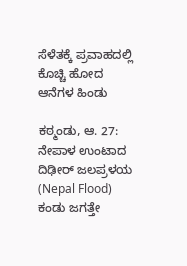ಸೆಳೆತಕ್ಕೆ ಪ್ರವಾಹದಲ್ಲಿ ಕೊಚ್ಚಿ ಹೋದ ಆನೆಗಳ ಹಿಂಡು

ಕಠ್ಮಂಡು, ಆ. 27: ನೇಪಾಳ ಉಂಟಾದ ದಿಢೀರ್‌ ಜಲಪ್ರಳಯ (Nepal Flood) ಕಂಡು ಜಗತ್ತೇ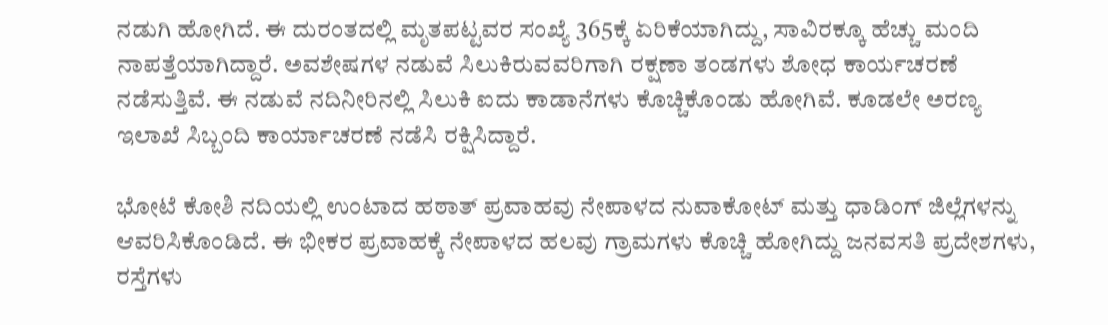ನಡುಗಿ ಹೋಗಿದೆ. ಈ ದುರಂತದಲ್ಲಿ ಮೃತಪಟ್ಟವರ ಸಂಖ್ಯೆ 365ಕ್ಕೆ ಏರಿಕೆಯಾಗಿದ್ದು, ಸಾವಿರಕ್ಕೂ ಹೆಚ್ಚು ಮಂದಿ ನಾಪತ್ತೆಯಾಗಿದ್ದಾರೆ. ಅವಶೇಷಗಳ ನಡುವೆ ಸಿಲುಕಿರುವವರಿಗಾಗಿ ರಕ್ಷಣಾ ತಂಡಗಳು ಶೋಧ ಕಾರ್ಯಚರಣೆ ನಡೆಸುತ್ತಿವೆ. ಈ ನಡುವೆ ನದಿನೀರಿನಲ್ಲಿ ಸಿಲುಕಿ ಐದು ಕಾಡಾನೆಗಳು ಕೊಚ್ಚಿಕೊಂಡು ಹೋಗಿವೆ. ಕೂಡಲೇ ಅರಣ್ಯ ಇಲಾಖೆ ಸಿಬ್ಬಂದಿ ಕಾರ್ಯಾಚರಣೆ ನಡೆಸಿ ರಕ್ಷಿಸಿದ್ದಾರೆ.

ಭೋಟೆ ಕೋಶಿ ನದಿಯಲ್ಲಿ ಉಂಟಾದ ಹಠಾತ್ ಪ್ರವಾಹವು ನೇಪಾಳದ ನುವಾಕೋಟ್ ಮತ್ತು ಧಾಡಿಂಗ್ ಜಿಲ್ಲೆಗಳನ್ನು ಆವರಿಸಿಕೊಂಡಿದೆ. ಈ ಭೀಕರ ಪ್ರವಾಹಕ್ಕೆ ನೇಪಾಳದ ಹಲವು ಗ್ರಾಮಗಳು ಕೊಚ್ಚಿ ಹೋಗಿದ್ದು ಜನವಸತಿ ಪ್ರದೇಶಗಳು, ರಸ್ತೆಗಳು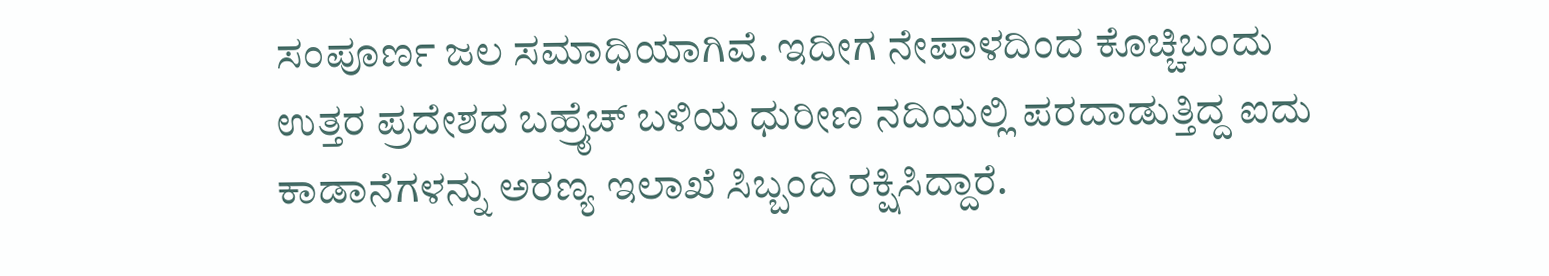ಸಂಪೂರ್ಣ ಜಲ ಸಮಾಧಿಯಾಗಿವೆ. ಇದೀಗ ನೇಪಾಳದಿಂದ ಕೊಚ್ಚಿಬಂದು ಉತ್ತರ ಪ್ರದೇಶದ ಬಹ್ರೈಚ್‌ ಬಳಿಯ ಧುರೀಣ ನದಿಯಲ್ಲಿ ಪರದಾಡುತ್ತಿದ್ದ ಐದು ಕಾಡಾನೆಗಳನ್ನು ಅರಣ್ಯ ಇಲಾಖೆ ಸಿಬ್ಬಂದಿ ರಕ್ಷಿಸಿದ್ದಾರೆ.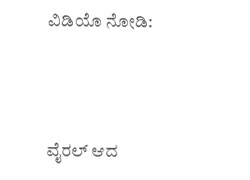ವಿಡಿಯೊ ನೋಡಿ:



ವೈರಲ್ ಆದ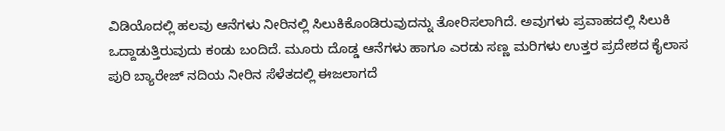ವಿಡಿಯೊದಲ್ಲಿ ಹಲವು ಆನೆಗಳು ನೀರಿನಲ್ಲಿ ಸಿಲುಕಿಕೊಂಡಿರುವುದನ್ನು ತೋರಿಸಲಾಗಿದೆ. ಅವುಗಳು ಪ್ರವಾಹದಲ್ಲಿ ಸಿಲುಕಿ ಒದ್ದಾಡುತ್ತಿರುವುದು ಕಂಡು ಬಂದಿದೆ. ಮೂರು ದೊಡ್ಡ ಆನೆಗಳು ಹಾಗೂ ಎರಡು ಸಣ್ಣ ಮರಿಗಳು ಉತ್ತರ ಪ್ರದೇಶದ ಕೈಲಾಸ ಪುರಿ ಬ್ಯಾರೇಜ್ ನದಿಯ ನೀರಿನ ಸೆಳೆತದಲ್ಲಿ ಈಜಲಾಗದೆ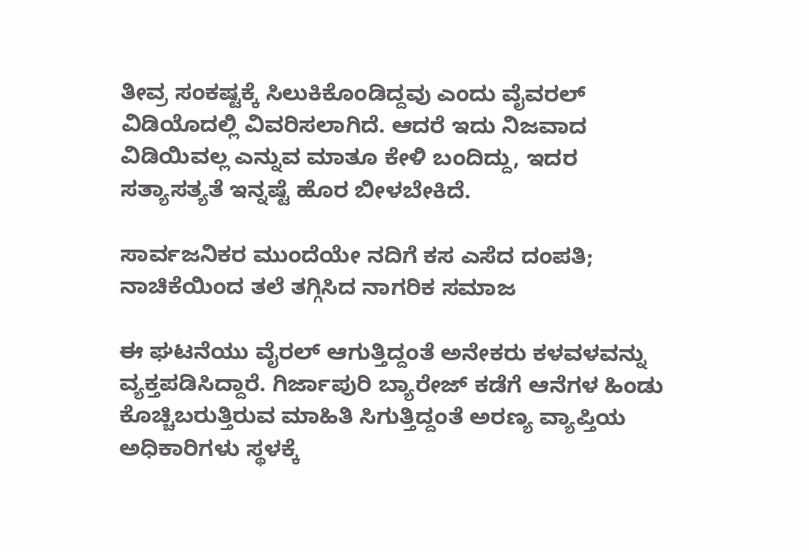ತೀವ್ರ ಸಂಕಷ್ಟಕ್ಕೆ ಸಿಲುಕಿಕೊಂಡಿದ್ದವು ಎಂದು ವೈವರಲ್‌ ವಿಡಿಯೊದಲ್ಲಿ ವಿವರಿಸಲಾಗಿದೆ. ಆದರೆ ಇದು ನಿಜವಾದ ವಿಡಿಯಿವಲ್ಲ ಎನ್ನುವ ಮಾತೂ ಕೇಳಿ ಬಂದಿದ್ದು, ಇದರ ಸತ್ಯಾಸತ್ಯತೆ ಇನ್ನಷ್ಟೆ ಹೊರ ಬೀಳಬೇಕಿದೆ.

ಸಾರ್ವಜನಿಕರ ಮುಂದೆಯೇ ನದಿಗೆ ಕಸ ಎಸೆದ ದಂಪತಿ; ನಾಚಿಕೆಯಿಂದ ತಲೆ ತಗ್ಗಿಸಿದ ನಾಗರಿಕ ಸಮಾಜ

ಈ ಘಟನೆಯು ವೈರಲ್ ಆಗುತ್ತಿದ್ದಂತೆ ಅನೇಕರು ಕಳವಳವನ್ನು ವ್ಯಕ್ತಪಡಿಸಿದ್ದಾರೆ. ಗಿರ್ಜಾಪುರಿ ಬ್ಯಾರೇಜ್ ಕಡೆಗೆ ಆನೆಗಳ ಹಿಂಡು ಕೊಚ್ಚಿಬರುತ್ತಿರುವ ಮಾಹಿತಿ ಸಿಗುತ್ತಿದ್ದಂತೆ‌ ಅರಣ್ಯ ವ್ಯಾಪ್ತಿಯ ಅಧಿಕಾರಿಗಳು ಸ್ಥಳಕ್ಕೆ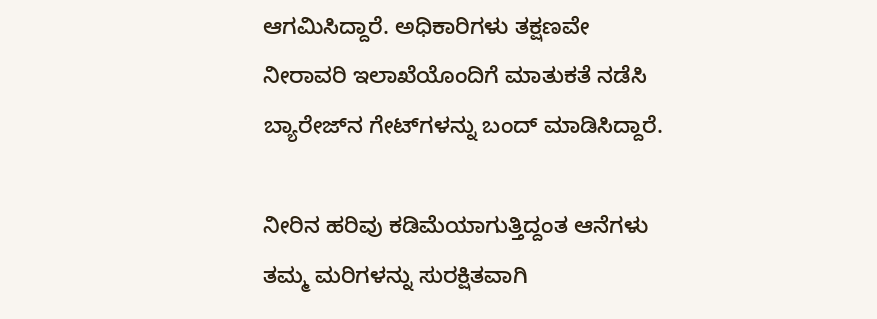ಆಗಮಿಸಿದ್ದಾರೆ. ಅಧಿಕಾರಿಗಳು ತಕ್ಷಣವೇ ನೀರಾವರಿ ಇಲಾಖೆಯೊಂದಿಗೆ ಮಾತುಕತೆ ನಡೆಸಿ ಬ್ಯಾರೇಜ್‌ನ ಗೇಟ್‌ಗಳನ್ನು ಬಂದ್ ಮಾಡಿಸಿದ್ದಾರೆ.

ನೀರಿನ ಹರಿವು ಕಡಿಮೆಯಾಗುತ್ತಿದ್ದಂತ ಆನೆಗಳು ತಮ್ಮ ಮರಿಗಳನ್ನು ಸುರಕ್ಷಿತವಾಗಿ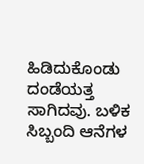ಹಿಡಿದುಕೊಂಡು ದಂಡೆಯತ್ತ ಸಾಗಿದವು. ಬಳಿಕ ಸಿಬ್ಬಂದಿ ಆನೆಗಳ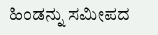ಹಿಂಡನ್ನು ಸಮೀಪದ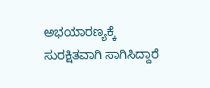ಅಭಯಾರಣ್ಯಕ್ಕೆ ಸುರಕ್ಷಿತವಾಗಿ ಸಾಗಿಸಿದ್ದಾರೆ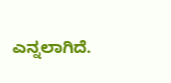ಎನ್ನಲಾಗಿದೆ.